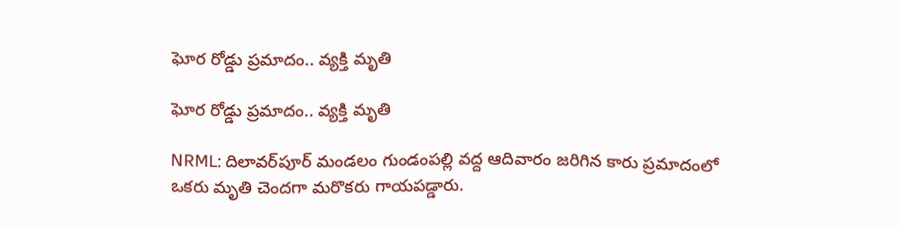ఘోర రోడ్డు ప్రమాదం.. వ్యక్తి మృతి

ఘోర రోడ్డు ప్రమాదం.. వ్యక్తి మృతి

NRML: దిలావర్‌పూర్ మండలం గుండంపల్లి వద్ద ఆదివారం జరిగిన కారు ప్రమాదంలో ఒకరు మృతి చెందగా మరొకరు గాయపడ్డారు.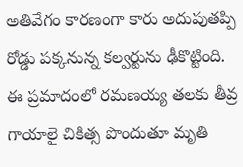అతివేగం కారణంగా కారు అదుపుతప్పి రోడ్డు పక్కనున్న కల్వర్టును ఢీకొట్టింది. ఈ ప్రమాదంలో రమణయ్య తలకు తీవ్ర గాయాలై చికిత్స పొందుతూ మృతి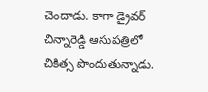చెందాడు. కాగా డ్రైవర్ చిన్నారెడ్డి ఆసుపత్రిలో చికిత్స పొందుతున్నాడు.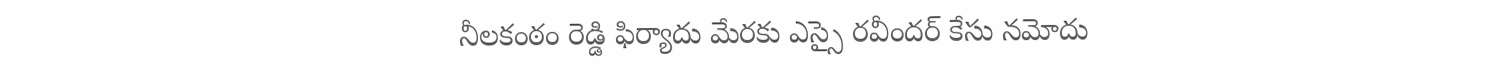నీలకంఠం రెడ్డి ఫిర్యాదు మేరకు ఎస్సై రవీందర్ కేసు నమోదు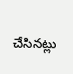చేసినట్లు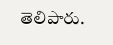తెలిపారు.